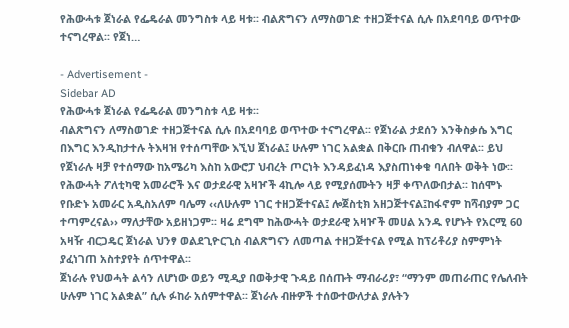የሕውሓቱ ጀነራል የፌዴራል መንግስቱ ላይ ዛቱ፡፡ ብልጽግናን ለማስወገድ ተዘጋጅተናል ሲሉ በአደባባይ ወጥተው ተናግረዋል፡፡ የጀነ…

- Advertisement -
Sidebar AD
የሕውሓቱ ጀነራል የፌዴራል መንግስቱ ላይ ዛቱ፡፡
ብልጽግናን ለማስወገድ ተዘጋጅተናል ሲሉ በአደባባይ ወጥተው ተናግረዋል፡፡ የጀነራል ታደሰን እንቅስቃሴ እግር በእግር እንዲከታተሉ ትእዛዝ የተሰጣቸው እኚህ ጀነራል፤ ሁሉም ነገር አልቋል በቅርቡ ጠብቁን ብለዋል፡፡ ይህ የጀነራሉ ዛቻ የተሰማው ከአሜሪካ እስከ አውሮፓ ህብረት ጦርነት እንዳይፈነዳ እያስጠነቀቁ ባለበት ወቅት ነው፡፡
የሕውሓት ፖለቲካዊ አመራሮች እና ወታደራዊ አዛዦች 4ኪሎ ላይ የሚያሰሙትን ዛቻ ቀጥለውበታል፡፡ ከሰሞኑ የቡድኑ አመራር አዲስአለም ባሌማ ‹‹ለሁሉም ነገር ተዘጋጅተናል፤ ሎጀስቲክ አዘጋጅተናል፤ከፋኖም ከሻብያም ጋር ተጣምረናል›› ማለታቸው አይዘነጋም፡፡ ዛሬ ደግሞ ከሕውሓት ወታደራዊ አዛዦች መሀል አንዱ የሆኑት የአርሚ 60 አዛዥ ብርጋዴር ጀነራል ህንፃ ወልደጊዮርጊስ ብልጽግናን ለመጣል ተዘጋጅተናል የሚል ከፕሪቶሪያ ስምምነት ያፈነገጠ አስተያየት ሰጥተዋል፡፡
ጀነራሉ የህወሓት ልሳን ለሆነው ወይን ሚዲያ በወቅታዊ ጉዳይ በሰጡት ማብራሪያ፣ “ማንም መጠራጠር የሌለብት ሁሉም ነገር አልቋል” ሲሉ ፉከራ አሰምተዋል፡፡ ጀነራሉ ብዙዎች ተሰውተውለታል ያሉትን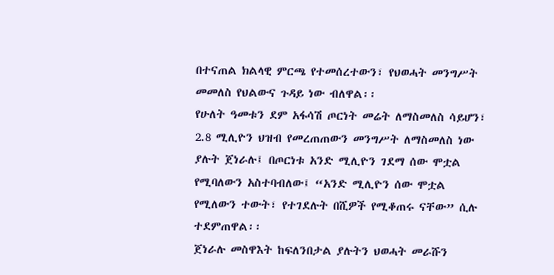በተናጠል ክልላዊ ምርጫ የተመሰረተውን፣ የህወሓት መንግሥት መመለስ የህልውና ጉዳይ ነው ብለዋል፡፡
የሁለት ዓመቱን ደም አፋሳሽ ጦርነት መሬት ለማስመለስ ሳይሆን፣ 2.8 ሚሊዮን ህዝብ የመረጠጠውን መንግሥት ለማስመለስ ነው ያሉት ጀነራሉ፤ በጦርነቱ አንድ ሚሊዮን ገደማ ሰው ሞቷል የሚባለውን አስተባብለው፤ “አንድ ሚሊዮን ሰው ሞቷል የሚለውን ተውት፣ የተገደሉት በሺዎች የሚቆጠሩ ናቸው” ሲሉ ተደምጠዋል፡፡
ጀነራሉ መስዋእት ከፍለንበታል ያሉትን ህወሓት መራሹን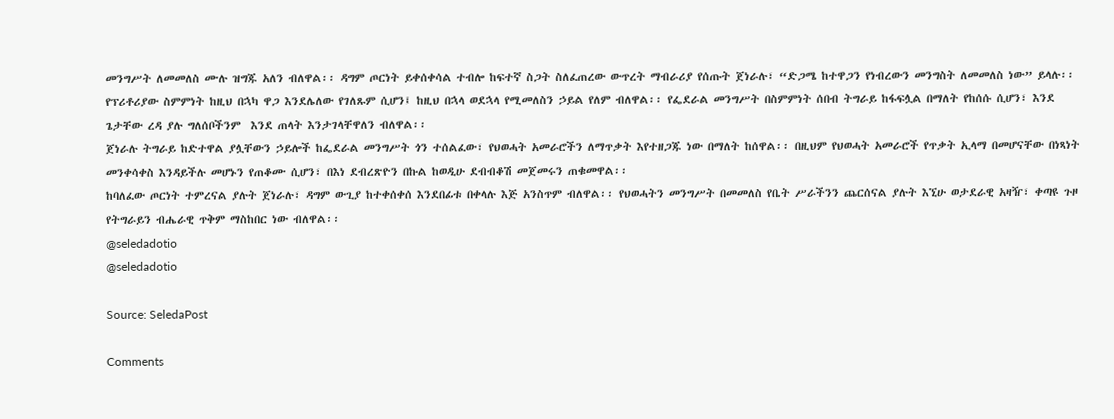መንግሥት ለመመለስ ሙሉ ዝግጁ አለን ብለዋል፡፡ ዳግም ጦርነት ይቀሰቀሳል ተብሎ ከፍተኛ ስጋት ስለፈጠረው ውጥረት ማብራሪያ የሰጡት ጀነራሉ፣ “ድጋሜ ከተዋጋን የነብረውን መንግስት ለመመለስ ነው” ይላሉ፡፡
የፕሪቶሪያው ስምምነት ከዚህ በኋካ ዋጋ እንደሌለው የገለጹም ሲሆን፤ ከዚህ በኋላ ወደኋላ የሚመለስን ኃይል የለም ብለዋል፡፡ የፌደራል መንግሥት በስምምነት ሰበብ ትግራይ ከፋፍሏል በማለት የከሰሱ ሲሆን፣ እንደ ጌታቸው ረዳ ያሉ ግለሰቦችንም  እንደ ጠላት እንታገላቸዋለን ብለዋል፡፡
ጀነራሉ ትግራይ ከድተዋል ያሏቸውን ኃይሎች ከፌደራል መንግሥት ጎን ተሰልፈው፣ የህወሓት አመራሮችን ለማጥቃት እየተዘጋጁ ነው በማለት ከሰዋል፡፡ በዚህም የህወሓት አመራሮች የጥቃት ኢላማ በመሆናቸው በነጻነት መንቀሳቀስ እንዳይችሉ መሆኑን የጠቆሙ ሲሆን፣ በእነ ደብረጽዮን በኩል ከወዲሁ ደብብቆሽ መጀመሩን ጠቁመዋል፡፡
ከባለፈው ጦርነት ተምረናል ያሉት ጀነራሉ፣ ዳግም ውጊያ ከተቀሰቀሰ እንደበፊቱ በቀላሉ እጅ አንስጥም ብለዋል፡፡ የህወሓትን መንግሥት በመመለስ የቤት ሥራችንን ጨርሰናል ያሉት እኚሁ ወታደራዊ አዛዥ፣ ቀጣዩ ጉዞ የትግራይን ብሔራዊ ጥቅም ማስከበር ነው ብለዋል፡፡
@seledadotio
@seledadotio

Source: SeledaPost

Comments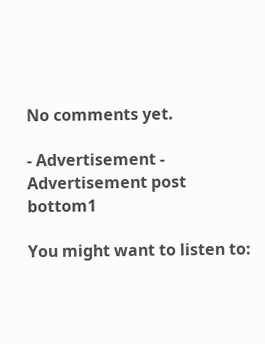No comments yet.

- Advertisement -
Advertisement post bottom1

You might want to listen to: